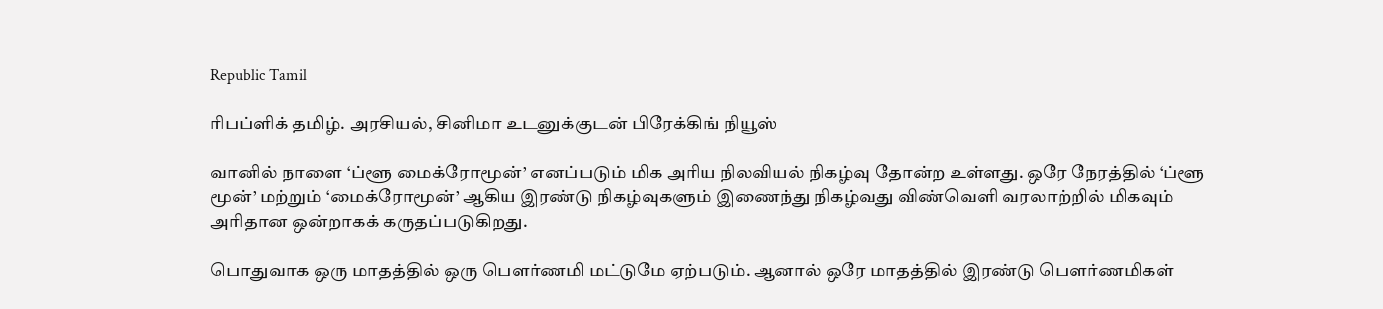Republic Tamil

ரிபப்ளிக் தமிழ். அரசியல், சினிமா உடனுக்குடன் பிரேக்கிங் நியூஸ்

வானில் நாளை ‘ப்ளூ மைக்ரோமூன்’ எனப்படும் மிக அரிய நிலவியல் நிகழ்வு தோன்ற உள்ளது. ஒரே நேரத்தில் ‘ப்ளூ மூன்’ மற்றும் ‘மைக்ரோமூன்’ ஆகிய இரண்டு நிகழ்வுகளும் இணைந்து நிகழ்வது விண்வெளி வரலாற்றில் மிகவும் அரிதான ஒன்றாகக் கருதப்படுகிறது.

பொதுவாக ஒரு மாதத்தில் ஒரு பௌர்ணமி மட்டுமே ஏற்படும். ஆனால் ஒரே மாதத்தில் இரண்டு பௌர்ணமிகள்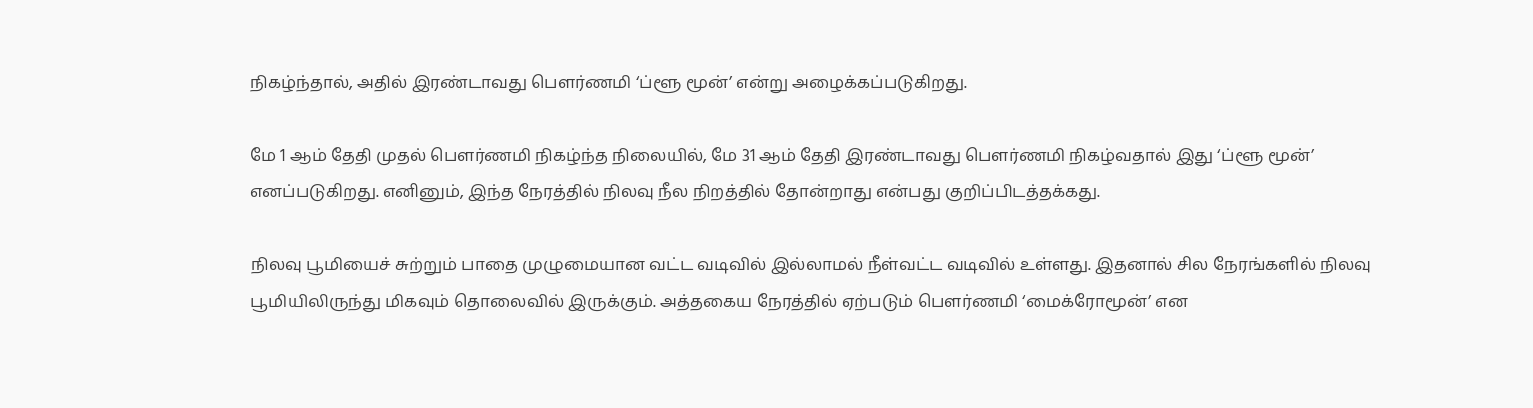நிகழ்ந்தால், அதில் இரண்டாவது பௌர்ணமி ‘ப்ளூ மூன்’ என்று அழைக்கப்படுகிறது.

மே 1 ஆம் தேதி முதல் பௌர்ணமி நிகழ்ந்த நிலையில், மே 31 ஆம் தேதி இரண்டாவது பௌர்ணமி நிகழ்வதால் இது ‘ப்ளூ மூன்’ எனப்படுகிறது. எனினும், இந்த நேரத்தில் நிலவு நீல நிறத்தில் தோன்றாது என்பது குறிப்பிடத்தக்கது.

நிலவு பூமியைச் சுற்றும் பாதை முழுமையான வட்ட வடிவில் இல்லாமல் நீள்வட்ட வடிவில் உள்ளது. இதனால் சில நேரங்களில் நிலவு பூமியிலிருந்து மிகவும் தொலைவில் இருக்கும். அத்தகைய நேரத்தில் ஏற்படும் பௌர்ணமி ‘மைக்ரோமூன்’ என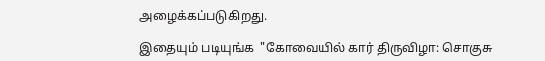அழைக்கப்படுகிறது.

இதையும் படியுங்க  "கோவையில் கார் திருவிழா: சொகுசு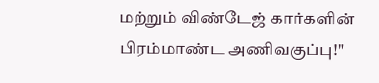மற்றும் விண்டேஜ் கார்களின் பிரம்மாண்ட அணிவகுப்பு!"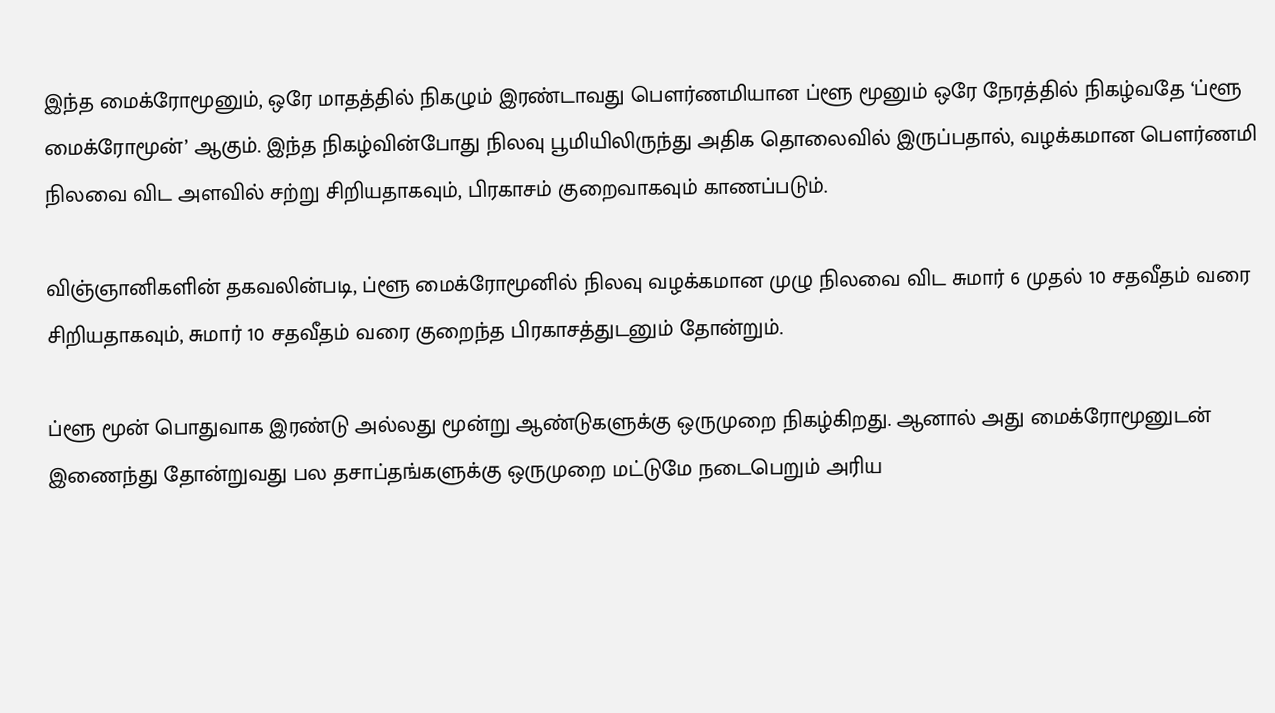இந்த மைக்ரோமூனும், ஒரே மாதத்தில் நிகழும் இரண்டாவது பௌர்ணமியான ப்ளூ மூனும் ஒரே நேரத்தில் நிகழ்வதே ‘ப்ளூ மைக்ரோமூன்’ ஆகும். இந்த நிகழ்வின்போது நிலவு பூமியிலிருந்து அதிக தொலைவில் இருப்பதால், வழக்கமான பௌர்ணமி நிலவை விட அளவில் சற்று சிறியதாகவும், பிரகாசம் குறைவாகவும் காணப்படும்.

விஞ்ஞானிகளின் தகவலின்படி, ப்ளூ மைக்ரோமூனில் நிலவு வழக்கமான முழு நிலவை விட சுமார் 6 முதல் 10 சதவீதம் வரை சிறியதாகவும், சுமார் 10 சதவீதம் வரை குறைந்த பிரகாசத்துடனும் தோன்றும்.

ப்ளூ மூன் பொதுவாக இரண்டு அல்லது மூன்று ஆண்டுகளுக்கு ஒருமுறை நிகழ்கிறது. ஆனால் அது மைக்ரோமூனுடன் இணைந்து தோன்றுவது பல தசாப்தங்களுக்கு ஒருமுறை மட்டுமே நடைபெறும் அரிய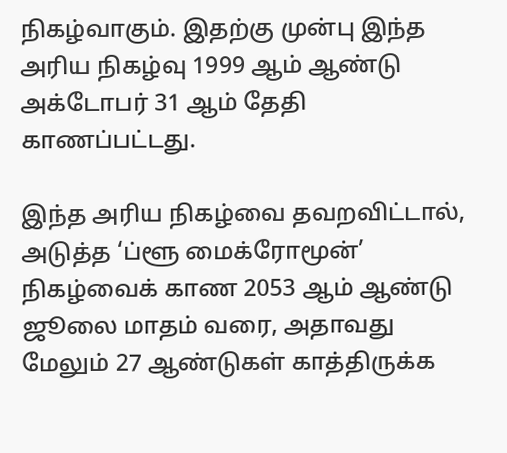நிகழ்வாகும். இதற்கு முன்பு இந்த அரிய நிகழ்வு 1999 ஆம் ஆண்டு அக்டோபர் 31 ஆம் தேதி காணப்பட்டது.

இந்த அரிய நிகழ்வை தவறவிட்டால், அடுத்த ‘ப்ளூ மைக்ரோமூன்’ நிகழ்வைக் காண 2053 ஆம் ஆண்டு ஜூலை மாதம் வரை, அதாவது மேலும் 27 ஆண்டுகள் காத்திருக்க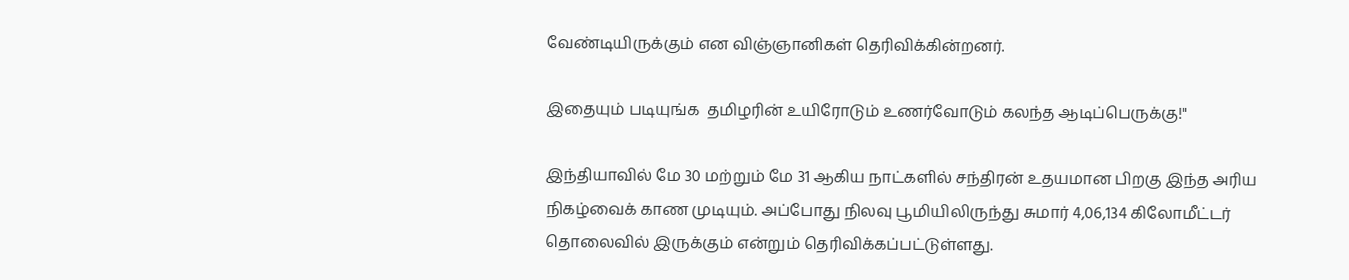வேண்டியிருக்கும் என விஞ்ஞானிகள் தெரிவிக்கின்றனர்.

இதையும் படியுங்க  தமிழரின் உயிரோடும் உணர்வோடும் கலந்த ஆடிப்பெருக்கு!"

இந்தியாவில் மே 30 மற்றும் மே 31 ஆகிய நாட்களில் சந்திரன் உதயமான பிறகு இந்த அரிய நிகழ்வைக் காண முடியும். அப்போது நிலவு பூமியிலிருந்து சுமார் 4,06,134 கிலோமீட்டர் தொலைவில் இருக்கும் என்றும் தெரிவிக்கப்பட்டுள்ளது.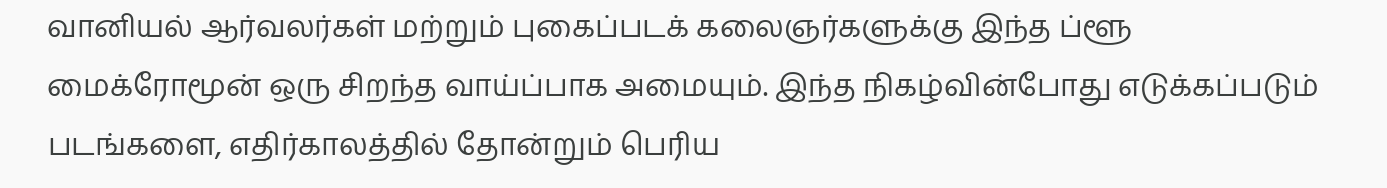வானியல் ஆர்வலர்கள் மற்றும் புகைப்படக் கலைஞர்களுக்கு இந்த ப்ளூ மைக்ரோமூன் ஒரு சிறந்த வாய்ப்பாக அமையும். இந்த நிகழ்வின்போது எடுக்கப்படும் படங்களை, எதிர்காலத்தில் தோன்றும் பெரிய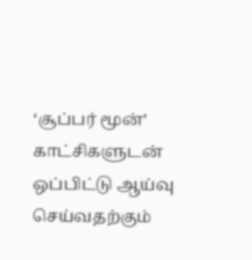‘சூப்பர் மூன்’ காட்சிகளுடன் ஒப்பிட்டு ஆய்வு செய்வதற்கும்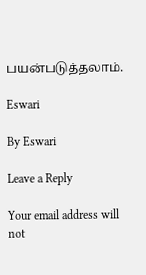பயன்படுத்தலாம்.

Eswari

By Eswari

Leave a Reply

Your email address will not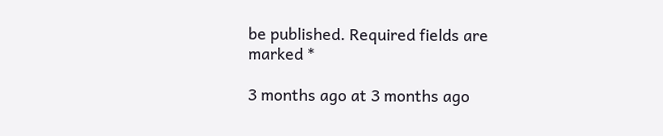be published. Required fields are marked *

3 months ago at 3 months ago